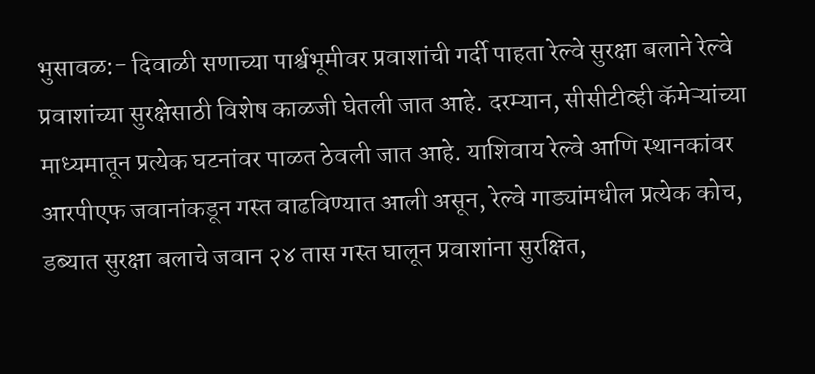भुसावळ:- दिवाळी सणाच्या पार्श्वभूमीवर प्रवाशांची गर्दी पाहता रेल्वे सुरक्षा बलाने रेल्वे प्रवाशांच्या सुरक्षेसाठी विशेष काळजी घेतली जात आहे. दरम्यान, सीसीटीव्ही कॅमेऱ्यांच्या माध्यमातून प्रत्येक घटनांवर पाळत ठेवली जात आहे. याशिवाय रेल्वे आणि स्थानकांवर आरपीएफ जवानांकडून गस्त वाढविण्यात आली असून, रेल्वे गाड्यांमधील प्रत्येक कोच, डब्यात सुरक्षा बलाचे जवान २४ तास गस्त घालून प्रवाशांना सुरक्षित,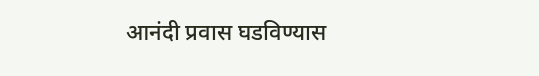आनंदी प्रवास घडविण्यास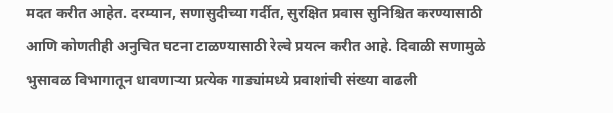मदत करीत आहेत. दरम्यान, सणासुदीच्या गर्दीत, सुरक्षित प्रवास सुनिश्चित करण्यासाठी आणि कोणतीही अनुचित घटना टाळण्यासाठी रेल्वे प्रयत्न करीत आहे. दिवाळी सणामुळे भुसावळ विभागातून धावणाऱ्या प्रत्येक गाड्यांमध्ये प्रवाशांची संख्या वाढली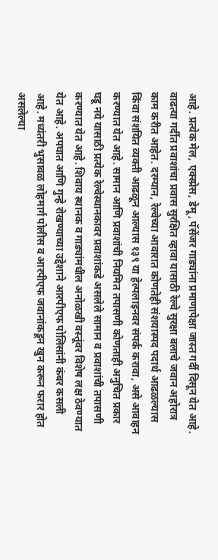आहे. प्रत्येक मेल, एक्स्प्रेस, डेमू, पॅसेंजर गाड्यांना प्रमाणापेक्षा जास्त गर्दी दिसून येत आहे. वाढत्या गर्दीत प्रवाशांचा प्रवास सुरक्षित व्हावा यासाठी रेल्वे सुरक्षा बलाचे जवान अहोरात्र काम करीत आहेत. दरम्यान, रेल्वेच्या आवारात कोणतेही संशयास्पद पदार्थ आढळल्यास किंवा संशयित व्यक्ती आढळून आल्यास १३९ या हेल्पलाइनवर संपर्क करावा, असे आवाहन करण्यात येत आहे. सामान आणि प्रवाशांची नियमित तपासणी कोणताही अनुचित प्रकार घडू नये यासाठी प्रत्येक रेल्वेस्थानकावर प्रवाशांकडे असलेले सामान व प्रवाशांची तपासणी करण्यात येत आहे. शिवाय स्थानक व गाड्यांमधील अनोळखी वस्तूंवर विशेष लक्ष ठेवण्यात येत आहे. अपघात आणि गुन्हे रोखण्याच्या उद्देशाने आरपीएफ पोलिसांनी कंबर कसली आहे. मध्यंतरी भुसावळ लोहमार्ग पोलीस व आरपीएफ जवानांकडून खुन करून फरार होत असलेल्या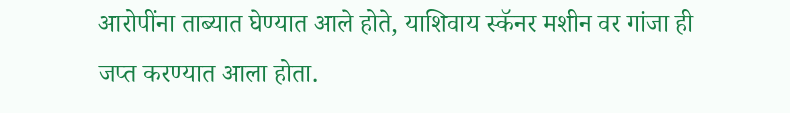आरोपींना ताब्यात घेण्यात आले होते, याशिवाय स्कॅनर मशीन वर गांजा ही जप्त करण्यात आला होता.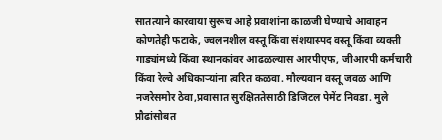सातत्याने कारवाया सुरूच आहे प्रवाशांना काळजी घेण्याचे आवाहन कोणतेही फटाके, ज्वलनशील वस्तू किंवा संशयास्पद वस्तू किंवा व्यक्ती गाड्यांमध्ये किंवा स्थानकांवर आढळल्यास आरपीएफ, जीआरपी कर्मचारी किंवा रेल्वे अधिकाऱ्यांना त्वरित कळवा. मौल्यवान वस्तू जवळ आणि नजरेसमोर ठेवा,प्रवासात सुरक्षिततेसाठी डिजिटल पेमेंट निवडा. मुले प्रौढांसोबत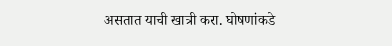असतात याची खात्री करा. घोषणांकडे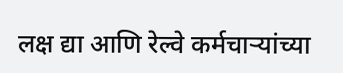लक्ष द्या आणि रेल्वे कर्मचाऱ्यांच्या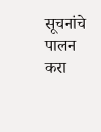सूचनांचे पालन करा